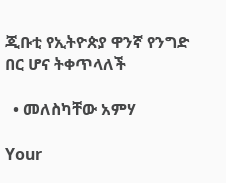ጂቡቲ የኢትዮጵያ ዋንኛ የንግድ በር ሆና ትቀጥላለች

  • መለስካቸው አምሃ

Your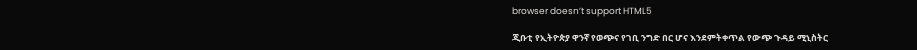browser doesn’t support HTML5

ጂቡቲ የኢትዮጵያ ዋንኛ የወጭና የገቢ ንግድ በር ሆና እንደምትቀጥል የውጭ ጉዳይ ሚኒስትር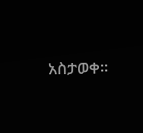አስታወቀ፡፡